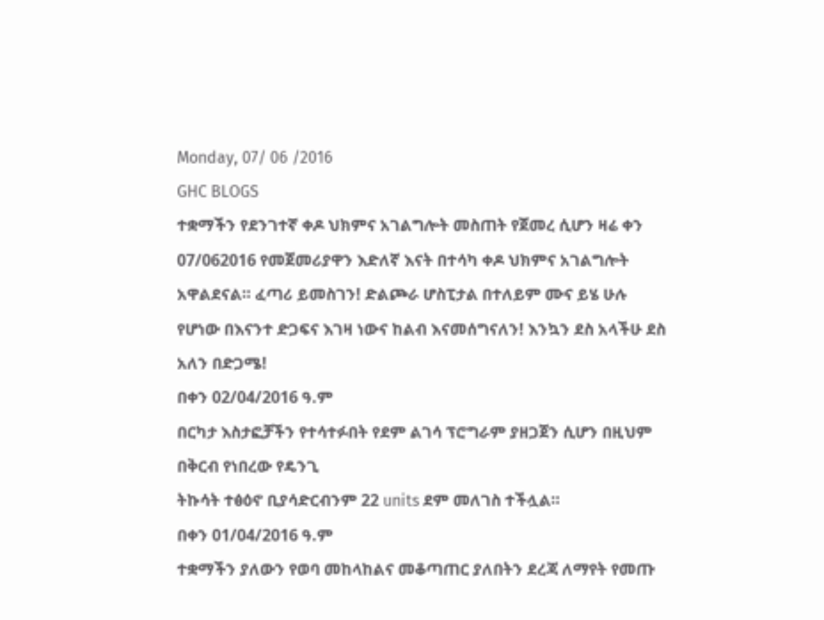Monday, 07/ 06 /2016
GHC BLOGS
ተቋማችን የደንገተኛ ቀዶ ህክምና አገልግሎት መስጠት የጀመረ ሲሆን ዛሬ ቀን 07/062016 የመጀመሪያዋን እድለኛ እናት በተሳካ ቀዶ ህክምና አገልግሎት አዋልደናል። ፈጣሪ ይመስገን! ድልጮራ ሆስፒታል በተለይም ሙና ይሄ ሁሉ የሆነው በእናንተ ድጋፍና እገዛ ነውና ከልብ እናመሰግናለን! እንኳን ደስ አላችሁ ደስ አለን በድጋሜ!
በቀን 02/04/2016 ዓ.ም
በርካታ እስታፎቻችን የተሳተፉበት የደም ልገሳ ፕሮግራም ያዘጋጀን ሲሆን በዚህም በቅርብ የነበረው የዴንጊ
ትኩሳት ተፅዕኖ ቢያሳድርብንም 22 units ደም መለገስ ተችሏል።
በቀን 01/04/2016 ዓ.ም
ተቋማችን ያለውን የወባ መከላከልና መቆጣጠር ያለበትን ደረጃ ለማየት የመጡ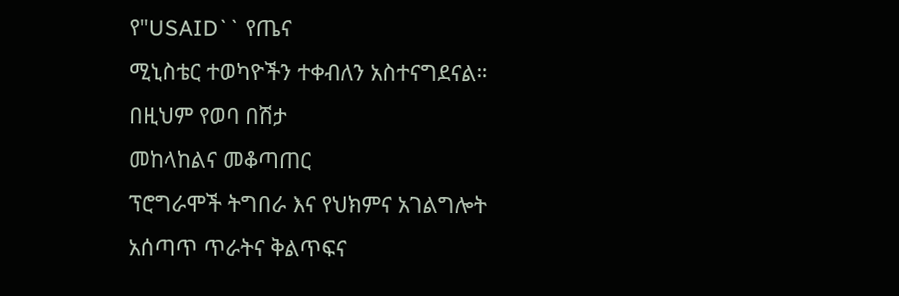የ"USAID`` የጤና
ሚኒስቴር ተወካዮችን ተቀብለን አስተናግደናል። በዚህም የወባ በሽታ
መከላከልና መቆጣጠር
ፕሮግራሞች ትግበራ እና የህክምና አገልግሎት አሰጣጥ ጥራትና ቅልጥፍና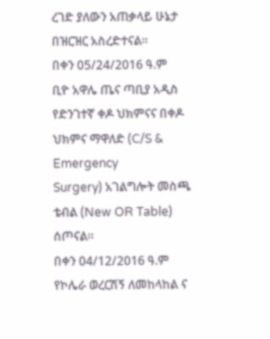ረገድ ያለውን አጠቃላይ ሁኔታ በዝርዝር አስረድተናል።
በቀን 05/24/2016 ዓ.ም
ቢዮ አዋሌ ጤና ጣቢያ አዲስ የድንገተኛ ቀዶ ህክምናና በቀዶ ህክምና ማዋለድ (C/S & Emergency
Surgery) አገልግሎት መስጫ ቴብል (New OR Table)
ሰጦናል።
በቀን 04/12/2016 ዓ.ም
የኮሌራ ወረርሽኝ ለመከላከል ና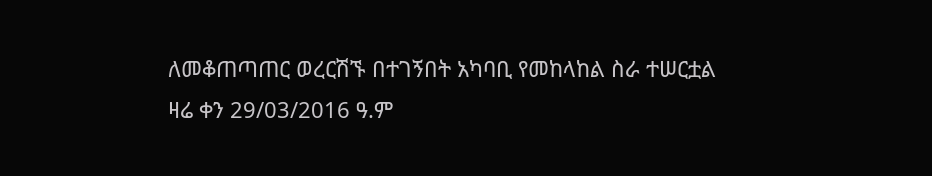ለመቆጠጣጠር ወረርሽኙ በተገኝበት አካባቢ የመከላከል ስራ ተሠርቷል
ዛሬ ቀን 29/03/2016 ዓ.ም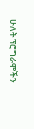ሁለት ፕሮግራሞችን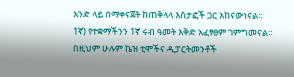አንድ ላይ በማቀናጀት ከጠቅላላ እስታፎች ጋር አከናውነናል።
1ኛ) የተቋማችንን 1ኛ ሩብ ዓመት እቅድ አፈፃፀም ገምግመናል።
በዚህም ሁሉም ኬዝ ቲሞችና ዲፓርትመንቶች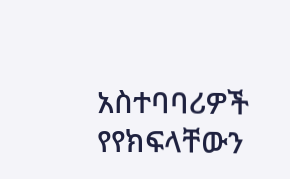አስተባባሪዎች የየክፍላቸውን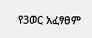የ3ወር አፈፃፀም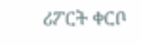ሪፖርት ቀርቦ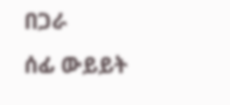በጋራ
ሰፊ ውይይት